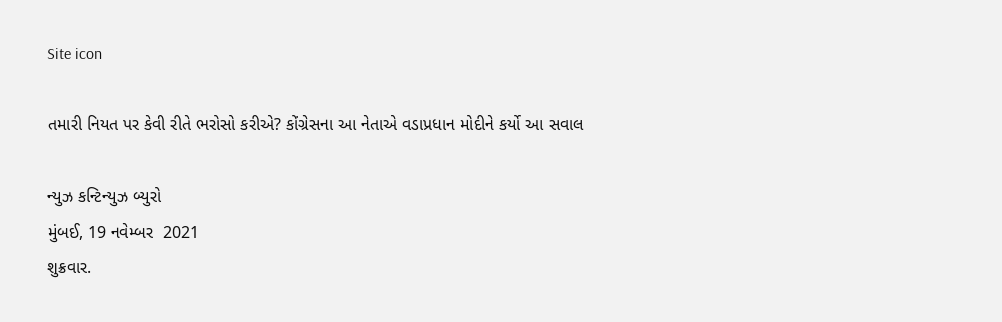Site icon

તમારી નિયત પર કેવી રીતે ભરોસો કરીએ? કોંગ્રેસના આ નેતાએ વડાપ્રધાન મોદીને કર્યો આ સવાલ

ન્યુઝ કન્ટિન્યુઝ બ્યુરો
મુંબઈ, 19 નવેમ્બર  2021
શુક્રવાર.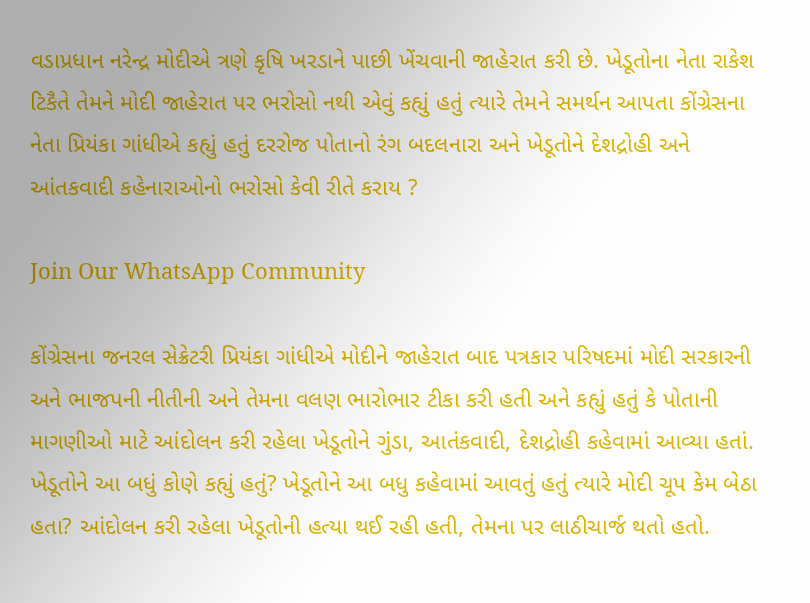વડાપ્રધાન નરેન્દ્ર મોદીએ ત્રણે કૃષિ ખરડાને પાછી ખેંચવાની જાહેરાત કરી છે. ખેડૂતોના નેતા રાકેશ ટિકૈતે તેમને મોદી જાહેરાત પર ભરોસો નથી એવું કહ્યું હતું ત્યારે તેમને સમર્થન આપતા કોંગ્રેસના નેતા પ્રિયંકા ગાંધીએ કહ્યું હતું દરરોજ પોતાનો રંગ બદલનારા અને ખેડૂતોને દેશદ્રોહી અને આંતકવાદી કહેનારાઓનો ભરોસો કેવી રીતે કરાય ?

Join Our WhatsApp Community

કોંગ્રેસના જનરલ સેક્રેટરી પ્રિયંકા ગાંધીએ મોદીને જાહેરાત બાદ પત્રકાર પરિષદમાં મોદી સરકારની અને ભાજપની નીતીની અને તેમના વલણ ભારોભાર ટીકા કરી હતી અને કહ્યું હતું કે પોતાની માગણીઓ માટે આંદોલન કરી રહેલા ખેડૂતોને ગુંડા, આતંકવાદી, દેશદ્રોહી કહેવામાં આવ્યા હતાં. ખેડૂતોને આ બધું કોણે કહ્યું હતું? ખેડૂતોને આ બધુ કહેવામાં આવતું હતું ત્યારે મોદી ચૂપ કેમ બેઠા હતા? આંદોલન કરી રહેલા ખેડૂતોની હત્યા થઈ રહી હતી, તેમના પર લાઠીચાર્જ થતો હતો.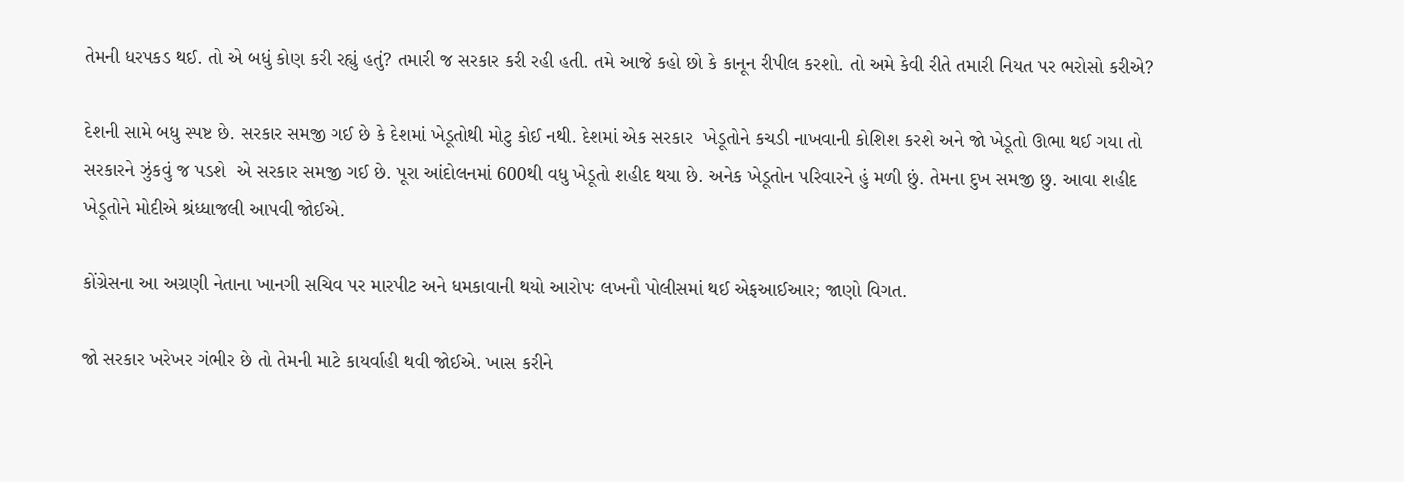તેમની ધરપકડ થઈ. તો એ બધું કોણ કરી રહ્યું હતું? તમારી જ સરકાર કરી રહી હતી. તમે આજે કહો છો કે કાનૂન રીપીલ કરશો. તો અમે કેવી રીતે તમારી નિયત પર ભરોસો કરીએ?

દેશની સામે બધુ સ્પષ્ટ છે. સરકાર સમજી ગઈ છે કે દેશમાં ખેડૂતોથી મોટુ કોઈ નથી. દેશમાં એક સરકાર  ખેડૂતોને કચડી નાખવાની કોશિશ કરશે અને જો ખેડૂતો ઊભા થઈ ગયા તો સરકારને ઝુંકવું જ પડશે  એ સરકાર સમજી ગઈ છે. પૂરા આંદોલનમાં 600થી વધુ ખેડૂતો શહીદ થયા છે. અનેક ખેડૂતોન પરિવારને હું મળી છું. તેમના દુખ સમજી છુ. આવા શહીદ ખેડૂતોને મોદીએ શ્રંધ્ધાજલી આપવી જોઈએ.

કોંગ્રેસના આ અગ્રણી નેતાના ખાનગી સચિવ પર મારપીટ અને ધમકાવાની થયો આરોપઃ લખનૌ પોલીસમાં થઈ એફઆઈઆર; જાણો વિગત.

જો સરકાર ખરેખર ગંભીર છે તો તેમની માટે કાયર્વાહી થવી જોઈએ. ખાસ કરીને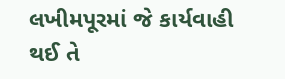લખીમપૂરમાં જે કાર્યવાહી થઈ તે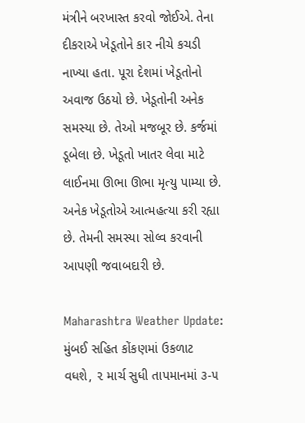મંત્રીને બરખાસ્ત કરવો જોઈએ. તેના દીકરાએ ખેડૂતોને કાર નીચે કચડી નાખ્યા હતા. પૂરા દેશમાં ખેડૂતોનો અવાજ ઉઠયો છે. ખેડૂતોની અનેક સમસ્યા છે. તેઓ મજબૂર છે. કર્જમાં ડૂબેલા છે. ખેડૂતો ખાતર લેવા માટે લાઈનમા ઊભા ઊભા મૃત્યુ પામ્યા છે. અનેક ખેડૂતોએ આત્મહત્યા કરી રહ્યા છે. તેમની સમસ્યા સોલ્વ કરવાની આપણી જવાબદારી છે.

Maharashtra Weather Update: મુંબઈ સહિત કોંકણમાં ઉકળાટ વધશે, ૨ માર્ચ સુધી તાપમાનમાં ૩-૫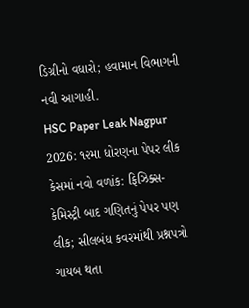ડિગ્રીનો વધારો; હવામાન વિભાગની નવી આગાહી.
HSC Paper Leak Nagpur 2026: ૧૨મા ધોરણના પેપર લીક કેસમાં નવો વળાંક: ફિઝિક્સ-કેમિસ્ટ્રી બાદ ગણિતનું પેપર પણ લીક; સીલબંધ કવરમાંથી પ્રશ્નપત્રો ગાયબ થતા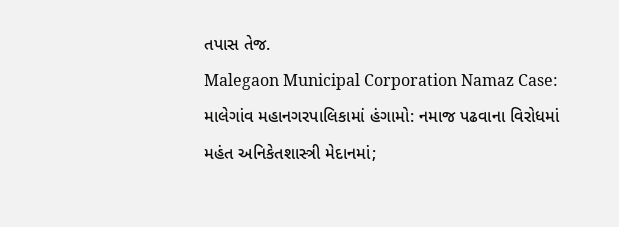તપાસ તેજ.
Malegaon Municipal Corporation Namaz Case: માલેગાંવ મહાનગરપાલિકામાં હંગામો: નમાજ પઢવાના વિરોધમાં મહંત અનિકેતશાસ્ત્રી મેદાનમાં;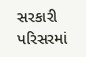સરકારી પરિસરમાં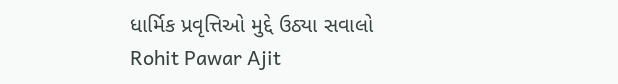ધાર્મિક પ્રવૃત્તિઓ મુદ્દે ઉઠ્યા સવાલો
Rohit Pawar Ajit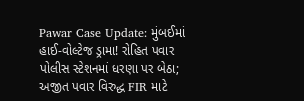Pawar Case Update: મુંબઈમાં હાઈ-વોલ્ટેજ ડ્રામા! રોહિત પવાર પોલીસ સ્ટેશનમાં ધરણા પર બેઠા; અજીત પવાર વિરુદ્ધ FIR માટે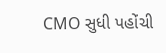CMO સુધી પહોંચી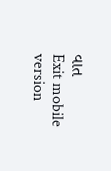વાત
Exit mobile version